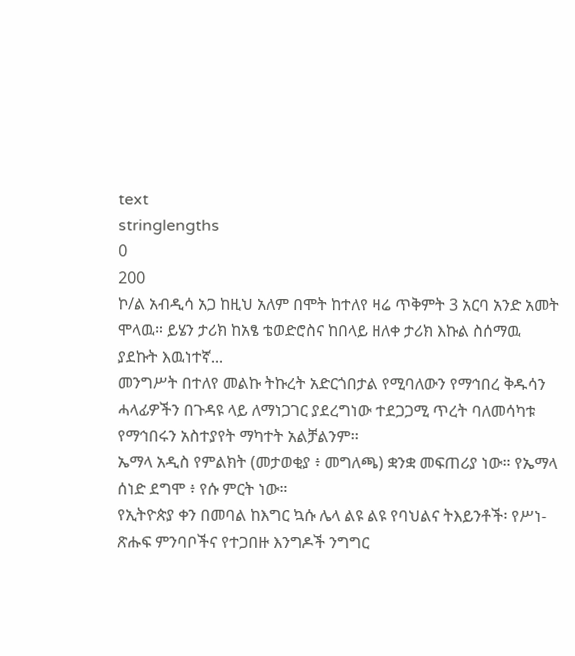text
stringlengths
0
200
ኮ/ል አብዲሳ አጋ ከዚህ አለም በሞት ከተለየ ዛሬ ጥቅምት 3 አርባ አንድ አመት ሞላዉ። ይሄን ታሪክ ከአፄ ቴወድሮስና ከበላይ ዘለቀ ታሪክ እኩል ስሰማዉ ያደኩት እዉነተኛ...
መንግሥት በተለየ መልኩ ትኩረት አድርጎበታል የሚባለውን የማኅበረ ቅዱሳን ሓላፊዎችን በጉዳዩ ላይ ለማነጋገር ያደረግነው ተደጋጋሚ ጥረት ባለመሳካቱ የማኅበሩን አስተያየት ማካተት አልቻልንም፡፡
ኤማላ አዲስ የምልክት (መታወቂያ ፥ መግለጫ) ቋንቋ መፍጠሪያ ነው። የኤማላ ሰነድ ደግሞ ፥ የሱ ምርት ነው።
የኢትዮጵያ ቀን በመባል ከእግር ኳሱ ሌላ ልዩ ልዩ የባህልና ትእይንቶች፡ የሥነ-ጽሑፍ ምንባቦችና የተጋበዙ እንግዶች ንግግር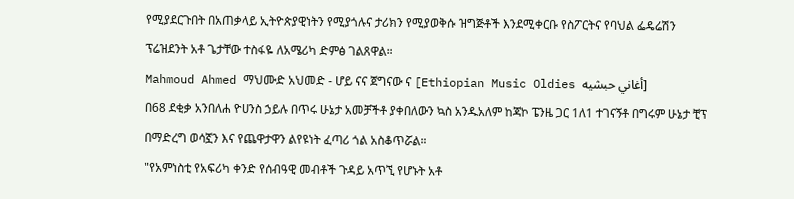የሚያደርጉበት በአጠቃላይ ኢትዮጵያዊነትን የሚያጎሉና ታሪክን የሚያወቅሱ ዝግጅቶች እንደሚቀርቡ የስፖርትና የባህል ፌዴሬሽን ፕሬዝደንት አቶ ጌታቸው ተስፋዬ ለአሜሪካ ድምፅ ገልጸዋል።
Mahmoud Ahmed ማህሙድ አህመድ - ሆይ ናና ጀግናው ና [Ethiopian Music Oldies أغاني حبشيه]
በ68 ደቂቃ አንበለሐ ዮሀንስ ኃይሉ በጥሩ ሁኔታ አመቻችቶ ያቀበለውን ኳስ አንዱአለም ከጃኮ ፔንዜ ጋር 1ለ1 ተገናኝቶ በግሩም ሁኔታ ቺፕ በማድረግ ወሳኟን እና የጨዋታዋን ልየዩነት ፈጣሪ ጎል አስቆጥሯል።
"የአምነስቲ የአፍሪካ ቀንድ የሰብዓዊ መብቶች ጉዳይ አጥኚ የሆኑት አቶ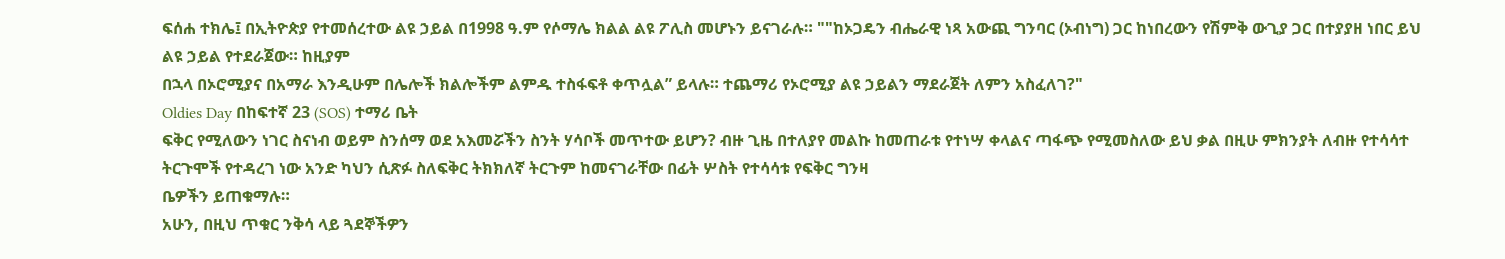ፍሰሐ ተክሌ፤ በኢትዮጵያ የተመሰረተው ልዩ ኃይል በ1998 ዓ.ም የሶማሌ ክልል ልዩ ፖሊስ መሆኑን ይናገራሉ። ""ከኦጋዴን ብሔራዊ ነጻ አውጪ ግንባር (ኦብነግ) ጋር ከነበረውን የሽምቅ ውጊያ ጋር በተያያዘ ነበር ይህ ልዩ ኃይል የተደራጀው። ከዚያም
በኋላ በኦሮሚያና በአማራ እንዲሁም በሌሎች ክልሎችም ልምዱ ተስፋፍቶ ቀጥሏል” ይላሉ። ተጨማሪ የኦሮሚያ ልዩ ኃይልን ማደራጀት ለምን አስፈለገ?"
Oldies Day በከፍተኛ 23 (SOS) ተማሪ ቤት
ፍቅር የሚለውን ነገር ስናነብ ወይም ስንሰማ ወደ አእመሯችን ስንት ሃሳቦች መጥተው ይሆን? ብዙ ጊዜ በተለያየ መልኩ ከመጠራቱ የተነሣ ቀላልና ጣፋጭ የሚመስለው ይህ ቃል በዚሁ ምክንያት ለብዙ የተሳሳተ ትርጉሞች የተዳረገ ነው አንድ ካህን ሲጽፉ ስለፍቅር ትክክለኛ ትርጉም ከመናገራቸው በፊት ሦስት የተሳሳቱ የፍቅር ግንዛ
ቤዎችን ይጠቁማሉ።
አሁን, በዚህ ጥቁር ንቅሳ ላይ ጓደኞችዎን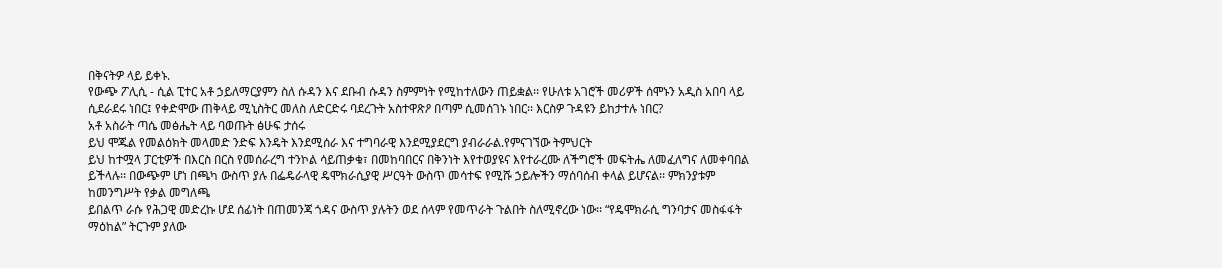በቅናትዎ ላይ ይቀኑ.
የውጭ ፖሊሲ - ሲል ፒተር አቶ ኃይለማርያምን ስለ ሱዳን እና ደቡብ ሱዳን ስምምነት የሚከተለውን ጠይቋል፡፡ የሁለቱ አገሮች መሪዎች ሰሞኑን አዲስ አበባ ላይ ሲደራደሩ ነበር፤ የቀድሞው ጠቅላይ ሚኒስትር መለስ ለድርድሩ ባደረጉት አስተዋጽዖ በጣም ሲመሰገኑ ነበር፡፡ እርስዎ ጉዳዩን ይከታተሉ ነበር?
አቶ አስራት ጣሴ መፅሔት ላይ ባወጡት ፅሁፍ ታሰሩ
ይህ ሞጁል የመልዕክት መላመድ ንድፍ እንዴት እንደሚሰራ እና ተግባራዊ እንደሚያደርግ ያብራራል.የምናገኘው ትምህርት
ይህ ከተሟላ ፓርቲዎች በእርስ በርስ የመሰራረግ ተንኮል ሳይጠቃቁ፣ በመከባበርና በቅንነት እየተወያዩና እየተራረሙ ለችግሮች መፍትሔ ለመፈለግና ለመቀባበል ይችላሉ፡፡ በውጭም ሆነ በጫካ ውስጥ ያሉ በፌዴራላዊ ዴሞክራሲያዊ ሥርዓት ውስጥ መሳተፍ የሚሹ ኃይሎችን ማሰባሰብ ቀላል ይሆናል፡፡ ምክንያቱም ከመንግሥት የቃል መግለጫ
ይበልጥ ራሱ የሕጋዊ መድረኩ ሆደ ሰፊነት በጠመንጃ ጎዳና ውስጥ ያሉትን ወደ ሰላም የመጥራት ጉልበት ስለሚኖረው ነው፡፡ “የዴሞክራሲ ግንባታና መስፋፋት ማዕከል” ትርጉም ያለው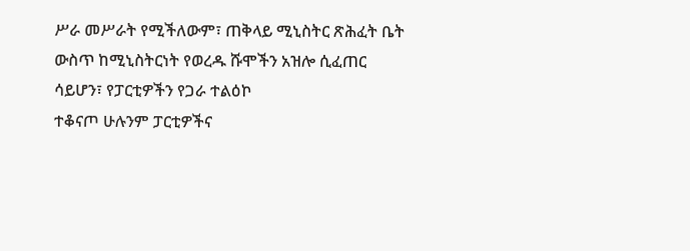ሥራ መሥራት የሚችለውም፣ ጠቅላይ ሚኒስትር ጽሕፈት ቤት ውስጥ ከሚኒስትርነት የወረዱ ሹሞችን አዝሎ ሲፈጠር ሳይሆን፣ የፓርቲዎችን የጋራ ተልዕኮ
ተቆናጦ ሁሉንም ፓርቲዎችና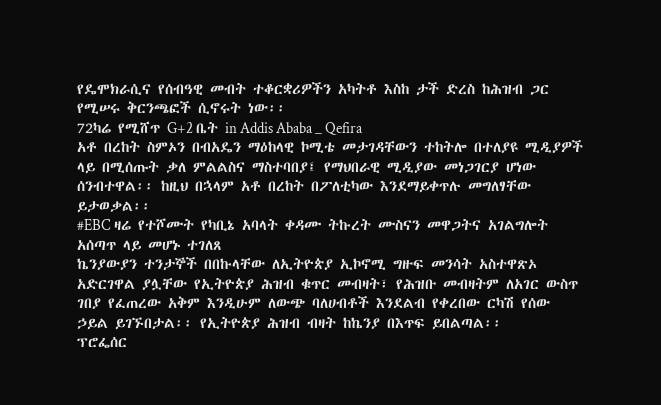የዴሞክራሲና የሰብዓዊ መብት ተቆርቋሪዎችን አካትቶ እስከ ታች ድረስ ከሕዝብ ጋር የሚሠሩ ቅርንጫፎች ሲኖሩት ነው፡፡
72ካሬ የሚሸጥ G+2 ቤት in Addis Ababa _ Qefira
አቶ በረከት ስምኦን በብአዴን ማዕከላዊ ኮሚቴ መታገዳቸውን ተከትሎ በተለያዩ ሚዲያዎች ላይ በሚሰጡት ቃለ ምልልስና ማስተባበያ፤ የማህበራዊ ሚዲያው መነጋገርያ ሆነው ሰንብተዋል፡፡ ከዚህ በኋላም አቶ በረከት በፖለቲካው እንደማይቀጥሉ መግለፃቸው ይታወቃል፡፡
#EBC ዛሬ የተሾሙት የካቢኔ አባላት ቀዳሙ ትኩረት ሙስናን መዋጋትና አገልግሎት አሰጣጥ ላይ መሆኑ ተገለጸ
ኬንያውያን ተንታኞች በበኩላቸው ለኢትዮጵያ ኢኮኖሚ ግዙፍ መንሳት አስተዋጽኦ አድርገዋል ያሏቸው የኢትዮጵያ ሕዝብ ቁጥር መብዛት፣ የሕዝቡ መብዛትም ለአገር ውስጥ ገበያ የፈጠረው አቅም እንዲሁም ለውጭ ባለሀብቶች እንደልብ የቀረበው ርካሽ የሰው ኃይል ይገኙበታል፡፡ የኢትዮጵያ ሕዝብ ብዛት ከኬንያ በእጥፍ ይበልጣል፡፡
ፕሮፌሰር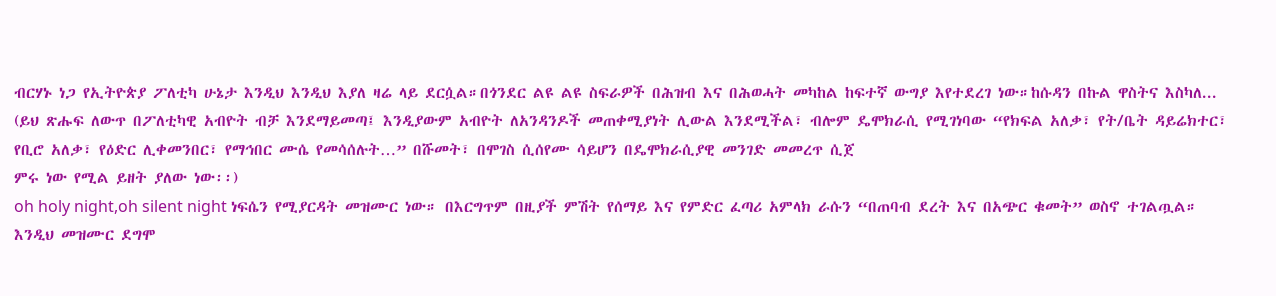ብርሃኑ ነጋ የኢትዮጵያ ፖለቲካ ሁኔታ እንዲህ እንዲህ እያለ ዛሬ ላይ ደርሷል።በጎንደር ልዩ ልዩ ስፍራዎች በሕዝብ እና በሕወሓት መካከል ከፍተኛ ውግያ እየተደረገ ነው።ከሱዳን በኩል ዋስትና እስካለ...
(ይህ ጽሑፍ ለውጥ በፖለቲካዊ አብዮት ብቻ እንደማይመጣ፤ እንዲያውም አብዮት ለአንዳንዶች መጠቀሚያነት ሊውል እንደሚችል፣ ብሎም ዴሞክራሲ የሚገነባው “የክፍል አለቃ፣ የት/ቤት ዳይሬክተር፣ የቢሮ አለቃ፣ የዕድር ሊቀመንበር፣ የማኅበር ሙሴ የመሳሰሉት…” በሹመት፣ በሞገስ ሲሰየሙ ሳይሆን በዴሞክራሲያዊ መንገድ መመረጥ ሲጀ
ምሩ ነው የሚል ይዘት ያለው ነው፡፡)
oh holy night,oh silent night ነፍሴን የሚያርዳት መዝሙር ነው። በእርግጥም በዚያች ምሽት የሰማይ እና የምድር ፈጣሪ አምላክ ራሱን “በጠባብ ደረት እና በአጭር ቁመት” ወስኖ ተገልጧል። እንዲህ መዝሙር ደግሞ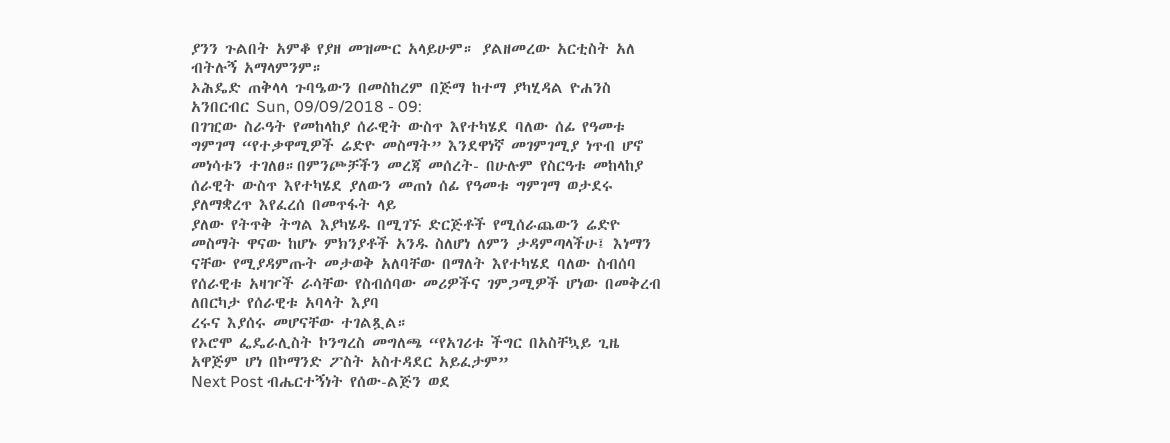ያንን ጉልበት አምቆ የያዘ መዝሙር አላይሁም። ያልዘመረው አርቲስት አለ ብትሉኝ አማላምንም።
ኦሕዴድ ጠቅላላ ጉባዔውን በመስከረም በጅማ ከተማ ያካሂዳል ዮሐንስ አንበርብር Sun, 09/09/2018 - 09:
በገዢው ስራዓት የመከላከያ ሰራዊት ውስጥ እየተካሄደ ባለው ሰፊ የዓመቱ ግምገማ “የተቃዋሚዎች ሬድዮ መስማት” እንደዋነኛ መገምገሚያ ነጥብ ሆኖ መነሳቱን ተገለፀ።በምንጮቻችን መረጃ መሰረት- በሁሉም የስርዓቱ መከላከያ ሰራዊት ውስጥ እየተካሄደ ያለውን መጠነ ሰፊ የዓመቱ ግምገማ ወታደሩ ያለማቋረጥ እየፈረሰ በመጥፋት ላይ
ያለው የትጥቅ ትግል እያካሄዱ በሚገኙ ድርጅቶች የሚሰራጨውን ሬድዮ መስማት ዋናው ከሆኑ ምክንያቶች አንዱ ስለሆነ ለምን ታዳምጣላችሁ፤ እነማን ናቸው የሚያዳምጡት መታወቅ አለባቸው በማለት እየተካሄደ ባለው ስብሰባ የሰራዊቱ አዛዦች ራሳቸው የስብሰባው መሪዎችና ገምጋሚዎች ሆነው በመቅረብ ለበርካታ የሰራዊቱ አባላት እያባ
ረሩና እያሰሩ መሆናቸው ተገልጿል።
የኦሮሞ ፌዴራሊስት ኮንግረስ መግለጫ “የአገሪቱ ችግር በአስቸኳይ ጊዜ አዋጅም ሆነ በኮማንድ ፖስት አስተዳደር አይፈታም”
Next Post ብሔርተኝነት የሰው-ልጅን ወደ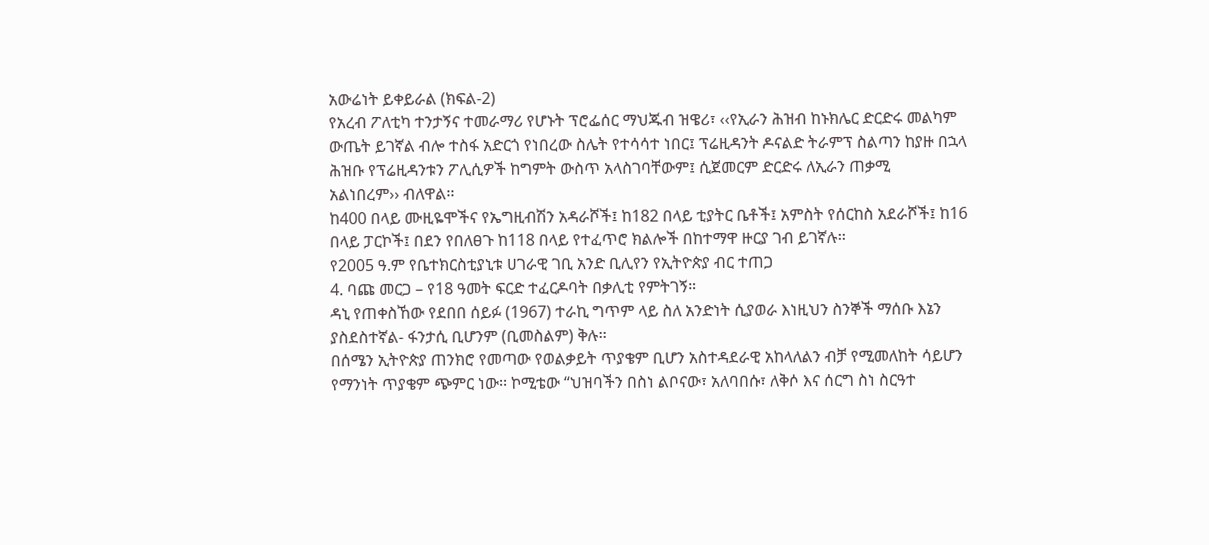አውሬነት ይቀይራል (ክፍል-2)
የአረብ ፖለቲካ ተንታኝና ተመራማሪ የሆኑት ፕሮፌሰር ማህጁብ ዝዌሪ፣ ‹‹የኢራን ሕዝብ ከኑክሌር ድርድሩ መልካም ውጤት ይገኛል ብሎ ተስፋ አድርጎ የነበረው ስሌት የተሳሳተ ነበር፤ ፕሬዚዳንት ዶናልድ ትራምፕ ስልጣን ከያዙ በኋላ ሕዝቡ የፕሬዚዳንቱን ፖሊሲዎች ከግምት ውስጥ አላስገባቸውም፤ ሲጀመርም ድርድሩ ለኢራን ጠቃሚ
አልነበረም›› ብለዋል፡፡
ከ400 በላይ ሙዚዬሞችና የኤግዚብሽን አዳራሾች፤ ከ182 በላይ ቲያትር ቤቶች፤ አምስት የሰርከስ አደራሾች፤ ከ16 በላይ ፓርኮች፤ በደን የበለፀጉ ከ118 በላይ የተፈጥሮ ክልሎች በከተማዋ ዙርያ ገብ ይገኛሉ፡፡
የ2005 ዓ.ም የቤተክርስቲያኒቱ ሀገራዊ ገቢ አንድ ቢሊየን የኢትዮጵያ ብር ተጠጋ
4. ባጩ መርጋ – የ18 ዓመት ፍርድ ተፈርዶባት በቃሊቲ የምትገኝ።
ዳኒ የጠቀስኸው የደበበ ሰይፉ (1967) ተራኪ ግጥም ላይ ስለ አንድነት ሲያወራ እነዚህን ስንኞች ማሰቡ እኔን ያስደስተኛል- ፋንታሲ ቢሆንም (ቢመስልም) ቅሉ፡፡
በሰሜን ኢትዮጵያ ጠንክሮ የመጣው የወልቃይት ጥያቄም ቢሆን አስተዳደራዊ አከላለልን ብቻ የሚመለከት ሳይሆን የማንነት ጥያቄም ጭምር ነው፡፡ ኮሚቴው “ህዝባችን በስነ ልቦናው፣ አለባበሱ፣ ለቅሶ እና ሰርግ ስነ ስርዓተ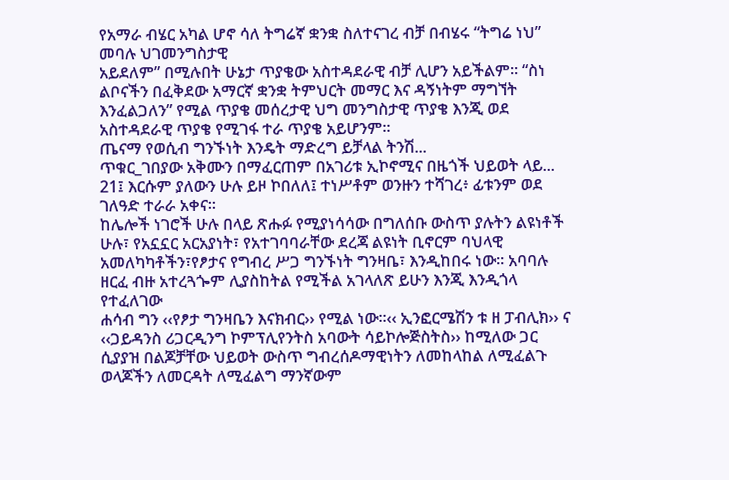የአማራ ብሄር አካል ሆኖ ሳለ ትግሬኛ ቋንቋ ስለተናገረ ብቻ በብሄሩ “ትግሬ ነህ” መባሉ ህገመንግስታዊ
አይደለም” በሚሉበት ሁኔታ ጥያቄው አስተዳደራዊ ብቻ ሊሆን አይችልም፡፡ “ስነ ልቦናችን በፈቅደው አማርኛ ቋንቋ ትምህርት መማር እና ዳኝነትም ማግኘት እንፈልጋለን” የሚል ጥያቄ መሰረታዊ ህግ መንግስታዊ ጥያቄ እንጂ ወደ አስተዳደራዊ ጥያቄ የሚገፋ ተራ ጥያቄ አይሆንም፡፡
ጤናማ የወሲብ ግንኙነት እንዴት ማድረግ ይቻላል ትንሽ...
ጥቁር_ገበያው አቅሙን በማፈርጠም በአገሪቱ ኢኮኖሚና በዜጎች ህይወት ላይ...
21፤ እርሱም ያለውን ሁሉ ይዞ ኮበለለ፤ ተነሥቶም ወንዙን ተሻገረ፥ ፊቱንም ወደ ገለዓድ ተራራ አቀና።
ከሌሎች ነገሮች ሁሉ በላይ ጽሑፉ የሚያነሳሳው በግለሰቡ ውስጥ ያሉትን ልዩነቶች ሁሉ፣ የአኗኗር አርአያነት፣ የአተገባባራቸው ደረጃ ልዩነት ቢኖርም ባህላዊ አመለካካቶችን፣የፆታና የግብረ ሥጋ ግንኙነት ግንዛቤ፣ እንዲከበሩ ነው፡፡ አባባሉ ዘርፈ ብዙ አተረጓጐም ሊያስከትል የሚችል አገላለጽ ይሁን እንጂ እንዲጎላ የተፈለገው
ሐሳብ ግን ‹‹የፆታ ግንዛቤን እናክብር›› የሚል ነው፡፡‹‹ ኢንፎርሜሽን ቱ ዘ ፓብሊክ›› ና ‹‹ጋይዳንስ ሪጋርዲንግ ኮምፕሊየንትስ አባውት ሳይኮሎጅስትስ›› ከሚለው ጋር ሲያያዝ በልጆቻቸው ህይወት ውስጥ ግብረሰዶማዊነትን ለመከላከል ለሚፈልጉ ወላጆችን ለመርዳት ለሚፈልግ ማንኛውም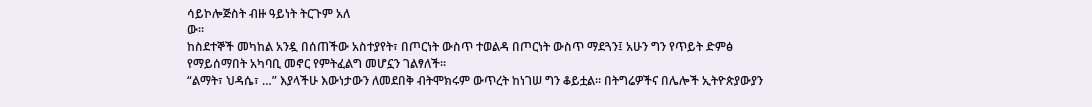ሳይኮሎጅስት ብዙ ዓይነት ትርጉም አለ
ው፡፡
ከስደተኞች መካከል አንዷ በሰጠችው አስተያየት፣ በጦርነት ውስጥ ተወልዳ በጦርነት ውስጥ ማደጓን፤ አሁን ግን የጥይት ድምፅ የማይሰማበት አካባቢ መኖር የምትፈልግ መሆኗን ገልፃለች።
“ልማት፣ ህዳሴ፣ …” እያላችሁ እውነታውን ለመደበቅ ብትሞክሩም ውጥረት ከነገሠ ግን ቆይቷል። በትግሬዎችና በሌሎች ኢትዮጵያውያን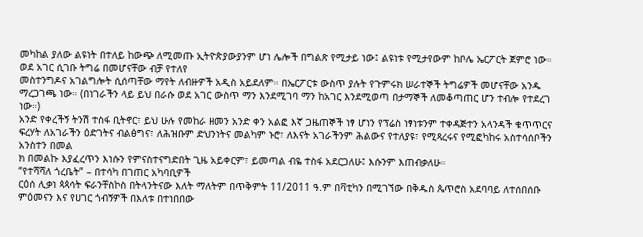መካከል ያለው ልዩነት በተለይ ከውጭ ለሚመጡ ኢትዮጵያውያንም ሆነ ሌሎች በግልጽ የሚታይ ነው፤ ልዩነቱ የሚታየውም ከቦሌ ኤርፖርት ጀምሮ ነው። ወደ አገር ሲገቡ ትግሬ በመሆናቸው ብቻ የተለየ
መስተንግዶና አገልግሎት ሲሰጣቸው ማየት ለብዙዎች አዲስ አይደለም። በኤርፖርቱ ውስጥ ያሉት የጉምሩክ ሠራተኞች ትግሬዎች መሆናቸው አንዱ ማረጋገጫ ነው። (በነገራችን ላይ ይህ በራሱ ወደ አገር ውስጥ ማን እንደሚገባ ማን ከአገር እንደሚወጣ በታማኞች ለመቆጣጠር ሆን ተብሎ የተደረገ ነው።)
አንድ የቀረችኝ ትንሽ ተስፋ ቢትኖር፣ ይህ ሁሉ የመከራ ዘመን አንድ ቀን አልፎ እኛ ጋዜጠኞች ነፃ ሆነን የፕሬስ ነፃነቱንም ተቀዳጅተን አላንዳች ቁጥጥርና ፍረሃት ለአገራችን ዕድገትና ብልፅግና፣ ለሕዝቡም ድህንነትና መልካም ኑሮ፣ ለእናት አገራችንም ሕልውና የተለያዩ፣ የሚጻረሩና የሚፎካከሩ አስተሳሰቦችን አንስተን በመል
ክ በመልኩ እያፈረጥን እነሱን የምናስተናግድበት ጊዜ አይቀርም፣ ይመጣል ብዬ ተስፋ አደርጋለሁ፤ እሱንም እጠብቃለሁ።
“የተሻሻለ ጎረቤት” – በተሳካ በገጠር አካባቢዎች
ርዕሰ ሊቃነ ጳጳሳት ፍራንቸስኮስ በትላንትናው እለት ማለትም በጥቅምት 11/2011 ዓ.ም በቫቲካን በሚገኘው በቅዱስ ጴጥሮስ አደባባይ ለተሰበሰቡ ምዕመናን እና የሀገር ጎብኝዎች በእለቱ በተነበበው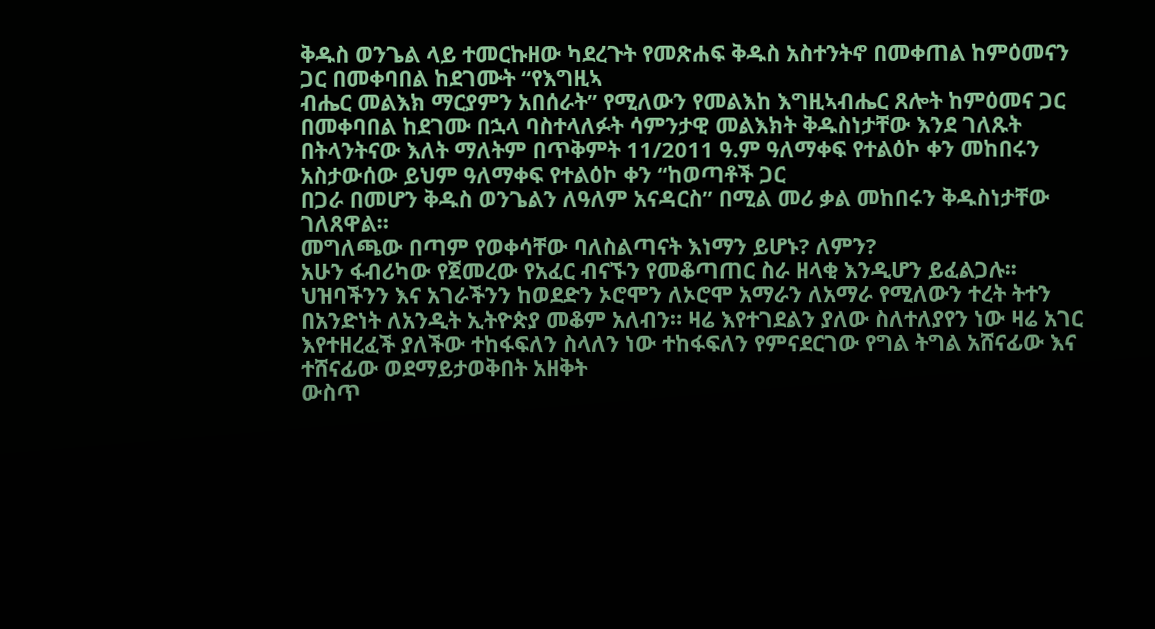ቅዱስ ወንጌል ላይ ተመርኩዘው ካደረጉት የመጽሐፍ ቅዱስ አስተንትኖ በመቀጠል ከምዕመናን ጋር በመቀባበል ከደገሙት “የእግዚኣ
ብሔር መልእክ ማርያምን አበሰራት” የሚለውን የመልእከ እግዚኣብሔር ጸሎት ከምዕመና ጋር በመቀባበል ከደገሙ በኋላ ባስተላለፉት ሳምንታዊ መልእክት ቅዱስነታቸው እንደ ገለጹት በትላንትናው እለት ማለትም በጥቅምት 11/2011 ዓ.ም ዓለማቀፍ የተልዕኮ ቀን መከበሩን አስታውሰው ይህም ዓለማቀፍ የተልዕኮ ቀን “ከወጣቶች ጋር
በጋራ በመሆን ቅዱስ ወንጌልን ለዓለም አናዳርስ” በሚል መሪ ቃል መከበሩን ቅዱስነታቸው ገለጸዋል።
መግለጫው በጣም የወቀሳቸው ባለስልጣናት እነማን ይሆኑ? ለምን?
አሁን ፋብሪካው የጀመረው የአፈር ብናኙን የመቆጣጠር ስራ ዘላቂ እንዲሆን ይፈልጋሉ፡፡
ህዝባችንን እና አገራችንን ከወደድን ኦሮሞን ለኦሮሞ አማራን ለአማራ የሚለውን ተረት ትተን በአንድነት ለአንዲት ኢትዮጵያ መቆም አለብን። ዛሬ እየተገደልን ያለው ስለተለያየን ነው ዛሬ አገር እየተዘረፈች ያለችው ተከፋፍለን ስላለን ነው ተከፋፍለን የምናደርገው የግል ትግል አሸናፊው እና ተሸናፊው ወደማይታወቅበት አዘቅት
ውስጥ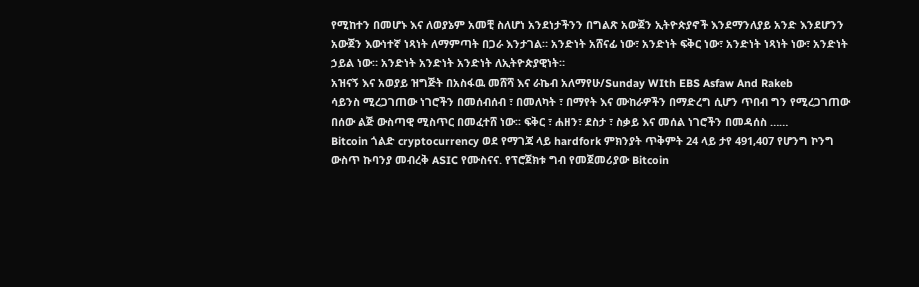የሚከተን በመሆኑ እና ለወያኔም አመቺ ስለሆነ አንደነታችንን በግልጽ አውጀን ኢትዮጵያኖች እንደማንለያይ አንድ እንደሆንን አውጀን እውነተኛ ነጻነት ለማምጣት በጋራ እንታገል። አንድነት አሸናፊ ነው፣ አንድነት ፍቅር ነው፣ አንድነት ነጻነት ነው፣ አንድነት ኃይል ነው። አንድነት አንድነት አንድነት ለኢትዮጵያዊነት።
አዝናኝ እና አወያይ ዝግጅት በአስፋዉ መሸሻ እና ራኬብ አለማየሁ/Sunday WIth EBS Asfaw And Rakeb
ሳይንስ ሚረጋገጠው ነገሮችን በመሰብሰብ ፣ በመለካት ፣ በማየት እና ሙከራዎችን በማድረግ ሲሆን ጥበብ ግን የሚረጋገጠው በሰው ልጅ ውስጣዊ ሚስጥር በመፈተሸ ነው፡፡ ፍቅር ፣ ሐዘን፣ ደስታ ፣ ስቃይ እና መሰል ነገሮችን በመዳሰስ ……
Bitcoin ጎልድ cryptocurrency ወደ የማገጃ ላይ hardfork ምክንያት ጥቅምት 24 ላይ ታየ 491,407 የሆንግ ኮንግ ውስጥ ኩባንያ መብረቅ ASIC የሙስናና. የፕሮጀክቱ ግብ የመጀመሪያው Bitcoin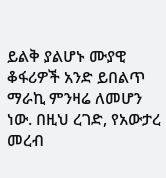ይልቅ ያልሆኑ ሙያዊ ቆፋሪዎች አንድ ይበልጥ ማራኪ ምንዛሬ ለመሆን ነው. በዚህ ረገድ, የአውታረ መረብ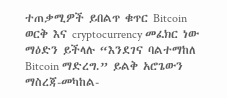ተጠቃሚዎች ይበልጥ ቁጥር Bitcoin ወርቅ እና cryptocurrency መፈክር ነው ማዕድን ይችላሉ “እንደገና ባልተማከለ Bitcoin ማድረግ.” ይልቅ አሮጌውን ማስረጃ-መካከል-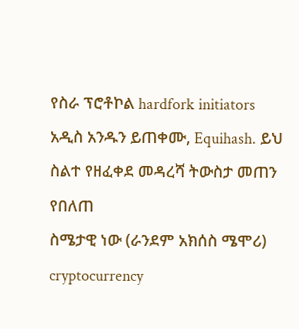የስራ ፕሮቶኮል hardfork initiators አዲስ አንዱን ይጠቀሙ, Equihash. ይህ ስልተ የዘፈቀደ መዳረሻ ትውስታ መጠን የበለጠ
ስሜታዊ ነው (ራንደም አክሰስ ሜሞሪ) cryptocurrency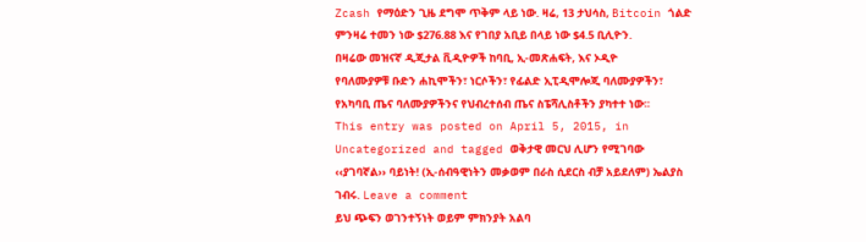Zcash የማዕድን ጊዜ ደግሞ ጥቅም ላይ ነው. ዛሬ, 13 ታህሳስ, Bitcoin ጎልድ ምንዛሬ ተመን ነው $276.88 እና የገበያ አቢይ በላይ ነው $4.5 ቢሊዮን.
በዛሬው መዝናኛ ዲጂታል ቪዲዮዎች ከባቢ, ኢ-መጽሐፍት, እና ኦዲዮ
የባለሙያዎቹ ቡድን ሐኪሞችን፣ ነርሶችን፣ የፊልድ ኢፒዲሞሎጂ ባለሙያዎችን፣ የአካባቢ ጤና ባለሙያዎችንና የህብረተሰብ ጤና ስፔሻሊስቶችን ያካተተ ነው፡፡
This entry was posted on April 5, 2015, in Uncategorized and tagged ወቅታዊ መርህ ሊሆን የሚገባው ‹‹ያገባኛል›› ባይነት! (ኢ-ሰብዓዊነትን መቃወም በራስ ሲደርስ ብቻ አይደለም) ኤልያስ ገብሩ. Leave a comment
ይህ ጭፍን ወገንተኝነት ወይም ምክንያት አልባ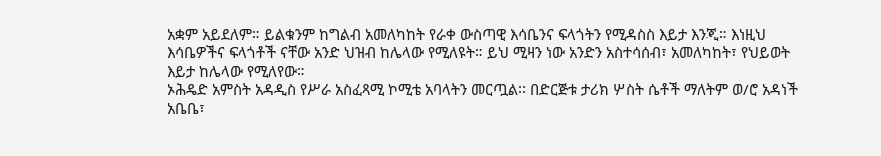አቋም አይደለም። ይልቁንም ከግልብ አመለካከት የራቀ ውስጣዊ እሳቤንና ፍላጎትን የሚዳስስ እይታ እንጂ። እነዚህ እሳቤዎችና ፍላጎቶች ናቸው አንድ ህዝብ ከሌላው የሚለዩት። ይህ ሚዛን ነው አንድን አስተሳሰብ፣ አመለካከት፣ የህይወት እይታ ከሌላው የሚለየው።
ኦሕዴድ አምስት አዳዲስ የሥራ አስፈጻሚ ኮሚቴ አባላትን መርጧል፡፡ በድርጅቱ ታሪክ ሦስት ሴቶች ማለትም ወ/ሮ አዳነች አቤቤ፣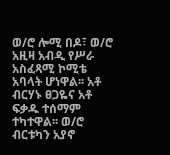ወ/ሮ ሎሚ በዶ፣ ወ/ሮ አዚዛ አብዲ የሥራ አስፈጻሚ ኮሚቴ አባላት ሆነዋል፡፡ አቶ ብርሃኑ ፀጋዬና አቶ ፍቃዱ ተሰማም ተካተዋል፡፡ ወ/ሮ ብርቱካን አያኖ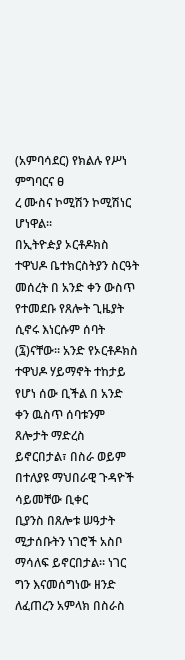(አምባሳደር) የክልሉ የሥነ ምግባርና ፀ
ረ ሙስና ኮሚሽን ኮሚሽነር ሆነዋል፡፡
በኢትዮዽያ ኦርቶዶክስ ተዋህዶ ቤተክርስትያን ስርዓት መሰረት በ አንድ ቀን ውስጥ የተመደቡ የጸሎት ጊዜያት ሲኖሩ እነርሱም ሰባት (፯)ናቸው። አንድ የኦርቶዶክስ ተዋህዶ ሃይማኖት ተከታይ የሆነ ሰው ቢችል በ አንድ ቀን ዉስጥ ሰባቱንም ጸሎታት ማድረስ ይኖርበታል፣ በስራ ወይም በተለያዩ ማህበራዊ ጉዳዮች ሳይመቸው ቢቀር
ቢያንስ በጸሎቱ ሠዓታት ሚታሰቡትን ነገሮች አስቦ ማሳለፍ ይኖርበታል። ነገር ግን እናመሰግነው ዘንድ ለፈጠረን አምላክ በስራስ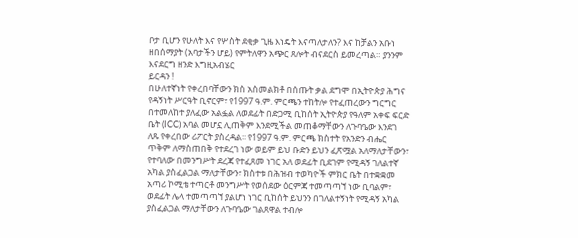ቦታ ቢሆን የሁለት እና የሦስት ደቂቃ ጊዜ እነዴት እናጣለታለን? እና ከቻልን አቡነ ዘበሰማያት (አባታችን ሆይ) የምትለዋን አጭር ጸሎት ብናደርስ ይመረጣል። ያንንም እናደርግ ዘንድ እግዚአብሄር
ይርዳን !
በሁለተኛነት የቀረበባቸውን ክስ አስመልክቶ በሰጡት ቃል ደግሞ በኢትዮጵያ ሕግና የዳኝነት ሥርዓት ቢኖርም፣ የ1997 ዓ.ም. ምርጫን ተከትሎ የተፈጠረውን ግርግር በተመለከተ ያለፈው አልፏል ለወደፊት በድጋሚ ቢከሰት ኢትዮጵያ የዓለም አቀፍ ፍርድ ቤት (ICC) አባል መሆኗ ሊጠቅም እንደሚችል መጠቆማቸውን ለጉባዔው እንደገ
ለጹ የቀረበው ሪፖርት ያስረዳል፡፡ የ1997 ዓ.ም. ምርጫ ክስተት የአንድን ብሔር ጥቅም ለማስጠበቅ የተደረገ ነው ወይም ይህ ቡድን ይህን ፈጽሟል አለማለታቸውን፣ የተባለው በመንግሥት ደረጃ የተፈጸመ ነገር አለ ወደፊት ቢደገም የሚዳኝ ገለልተኛ አካል ያስፈልጋል ማለታቸውን፣ ክስተቱ በሕዝብ ተወካዮች ምክር ቤት በተቋቋመ
አጣሪ ኮሚቴ ተጣርቶ መንግሥት የወሰደው ዕርምጃ ተመጣጣኘ ነው ቢባልም፣ ወደፊት ሌላ ተመጣጣኘ ያልሆነ ነገር ቢከሰት ይህንን በገለልተኝነት የሚዳኝ አካል ያስፈልጋል ማለታቸውን ለጉባዔው ገልጸዋል ተብሎ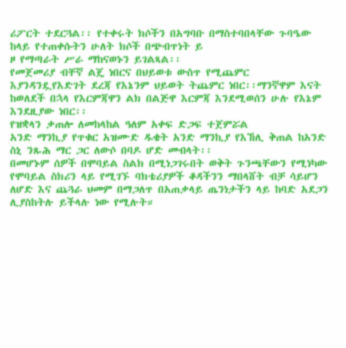ሪፖርት ተደርጓል፡፡ የተቀሩት ክሶችን በአግባቡ በማስተባበላቸው ጉባዔው ከላይ የተጠቀሱትን ሁለት ክሶች በጭብጥነት ይ
ዞ የማጣራት ሥራ ማከናወኑን ይገልጻል፡፡
የመጀመሪያ ብቸኛ ልጄ ነበርና በህይወቱ ውስጥ የሚጨምር እያንዳንዷየእድገት ደረጃ የእኔንም ህይወት ትጨምር ነበር፡፡ማንኛዋም እናት ከወለደች በኋላ የእርምጃዋን ልክ በልጅዋ እርምጃ እንደሚወሰን ሁሉ የእኔም እንደዚያው ነበር፡፡
የዝቋላን ቃጠሎ ለመከላከል ዓለም አቀፍ ድጋፍ ተጀምሯል
አንድ ማንኪያ የጥቁር አዝሙድ ዱቄት አንድ ማንኪያ የእኸሊ ቅጠል ከአንድ ስኒ ንጹሕ ማር ጋር ለውሶ በባዶ ሆድ መብላት፡፡
በመሆኑም ሰዎች በሞባይል ስልክ በሚነጋገሩበት ወቅት ጉንጫቸውን የሚነካው የሞባይል ስክሪን ላይ የሚገኙ ባክቴሪያዎች ቆዳችንን ማበላሸት ብቻ ሳይሆን ለሆድ እና ጨጓራ ህመም በማጋለጥ በአጠቃላይ ጤንነታችን ላይ ከባድ አደጋን ሊያስከትሉ ይችላሉ ነው የሚሉት።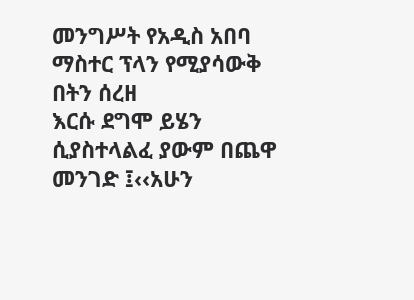መንግሥት የአዲስ አበባ ማስተር ፕላን የሚያሳውቅ በትን ሰረዘ
እርሱ ደግሞ ይሄን ሲያስተላልፈ ያውም በጨዋ መንገድ ፤‹‹አሁን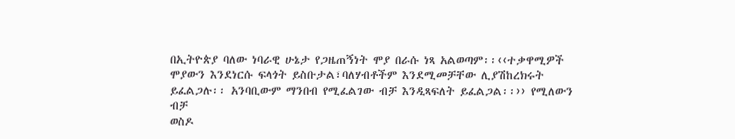በኢትዮጵያ ባለው ነባራዊ ሁኔታ የጋዜጠኝነት ሞያ በራሱ ነጻ አልወጣም፡፡‹‹ተቃዋሚዎች ሞያውን እንደነርሱ ፍላጎት ይስቡታል፣ባለሃብቶችም እንደሚመቻቸው ሊያሽከረክሩት ይፈልጋሉ፡፡ አንባቢውም ማንበብ የሚፈልገው ብቻ እንዲጻፍለት ይፈልጋል፡፡›› የሚለውን ብቻ
ወስዶ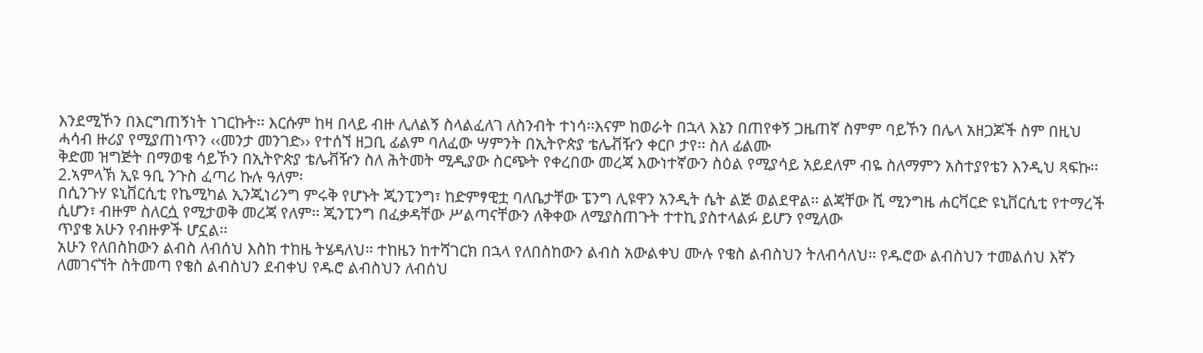እንደሚኾን በእርግጠኝነት ነገርኩት፡፡ እርሱም ከዛ በላይ ብዙ ሊለልኝ ስላልፈለገ ለስንብት ተነሳ፡፡እናም ከወራት በኋላ እኔን በጠየቀኝ ጋዜጠኛ ስምም ባይኾን በሌላ አዘጋጆች ስም በዚህ ሓሳብ ዙሪያ የሚያጠነጥን ‹‹መንታ መንገድ›› የተሰኘ ዘጋቢ ፊልም ባለፈው ሣምንት በኢትዮጵያ ቴሌቭዥን ቀርቦ ታየ፡፡ ስለ ፊልሙ
ቅድመ ዝግጅት በማወቄ ሳይኾን በኢትዮጵያ ቴሌቭዥን ስለ ሕትመት ሚዲያው ስርጭት የቀረበው መረጃ እውነተኛውን ስዕል የሚያሳይ አይደለም ብዬ ስለማምን አስተያየቴን እንዲህ ጻፍኩ፡፡
2.ኣምላኽ ኢዩ ዓቢ ንጉስ ፈጣሪ ኩሉ ዓለም፡
በሲንጉሃ ዩኒቨርሲቲ የኬሚካል ኢንጂነሪንግ ምሩቅ የሆኑት ጂንፒንግ፣ ከድምፃዊቷ ባለቤታቸው ፔንግ ሊዩዋን አንዲት ሴት ልጅ ወልደዋል፡፡ ልጃቸው ሺ ሚንግዜ ሐርቫርድ ዩኒቨርሲቲ የተማረች ሲሆን፣ ብዙም ስለርሷ የሚታወቅ መረጃ የለም፡፡ ጂንፒንግ በፈቃዳቸው ሥልጣናቸውን ለቅቀው ለሚያስጠጉት ተተኪ ያስተላልፉ ይሆን የሚለው
ጥያቄ አሁን የብዙዎች ሆኗል፡፡
አሁን የለበስከውን ልብስ ለብሰህ እስከ ተከዜ ትሄዳለህ። ተከዜን ከተሻገርክ በኋላ የለበስከውን ልብስ አውልቀህ ሙሉ የቄስ ልብስህን ትለብሳለህ። የዱሮው ልብስህን ተመልሰህ እኛን ለመገናኘት ስትመጣ የቄስ ልብስህን ደብቀህ የዱሮ ልብስህን ለብሰህ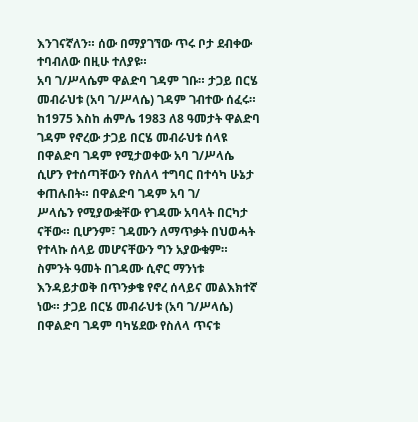እንገናኛለን። ሰው በማያገኘው ጥሩ ቦታ ደብቀው ተባብለው በዚሁ ተለያዩ።
አባ ገ/ሥላሴም ዋልድባ ገዳም ገቡ። ታጋይ በርሄ መብራህቱ (አባ ገ/ሥላሴ) ገዳም ገብተው ሰፈሩ። ከ1975 እስከ ሐምሌ 1983 ለ8 ዓመታት ዋልድባ ገዳም የኖረው ታጋይ በርሄ መብራህቱ ሰላዩ በዋልድባ ገዳም የሚታወቀው አባ ገ/ሥላሴ ሲሆን የተሰጣቸውን የስለላ ተግባር በተሳካ ሁኔታ ቀጠሉበት። በዋልድባ ገዳም አባ ገ/
ሥላሴን የሚያውቋቸው የገዳሙ አባላት በርካታ ናቸው። ቢሆንም፣ ገዳሙን ለማጥቃት በህወሓት የተላኩ ሰላይ መሆናቸውን ግን አያውቁም። ስምንት ዓመት በገዳሙ ሲኖር ማንነቱ እንዳይታወቅ በጥንቃቄ የኖረ ሰላይና መልእክተኛ ነው። ታጋይ በርሄ መብራህቱ (አባ ገ/ሥላሴ) በዋልድባ ገዳም ባካሄደው የስለላ ጥናቱ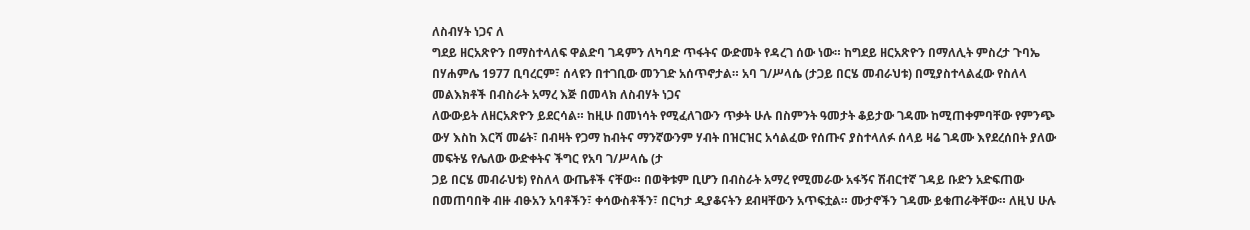ለስብሃት ነጋና ለ
ግደይ ዘርአጽዮን በማስተላለፍ ዋልድባ ገዳምን ለካባድ ጥፋትና ውድመት የዳረገ ሰው ነው። ከግደይ ዘርአጽዮን በማለሊት ምስረታ ጉባኤ በሃሐምሌ 1977 ቢባረርም፣ ሰላዩን በተገቢው መንገድ አሰጥኖታል። አባ ገ/ሥላሴ (ታጋይ በርሄ መብራህቱ) በሚያስተላልፈው የስለላ መልእክቶች በብስራት አማረ እጅ በመላክ ለስብሃት ነጋና
ለውውይት ለዘርአጽዮን ይደርሳል። ከዚሁ በመነሳት የሚፈለገውን ጥቃት ሁሉ በስምንት ዓመታት ቆይታው ገዳሙ ከሚጠቀምባቸው የምንጭ ውሃ እስከ እርሻ መሬት፣ በብዛት የጋማ ከብትና ማንኛውንም ሃብት በዝርዝር አሳልፈው የሰጡና ያስተላለፉ ሰላይ ዛሬ ገዳሙ እየደረሰበት ያለው መፍትሄ የሌለው ውድቀትና ችግር የአባ ገ/ሥላሴ (ታ
ጋይ በርሄ መብራህቱ) የስለላ ውጤቶች ናቸው። በወቅቱም ቢሆን በብስራት አማረ የሚመራው አፋኝና ሽብርተኛ ገዳይ ቡድን አድፍጠው በመጠባበቅ ብዙ ብፁአን አባቶችን፣ ቀሳውስቶችን፣ በርካታ ዲያቆናትን ደብዛቸውን አጥፍቷል። ሙታኖችን ገዳሙ ይቁጠራቅቸው። ለዚህ ሁሉ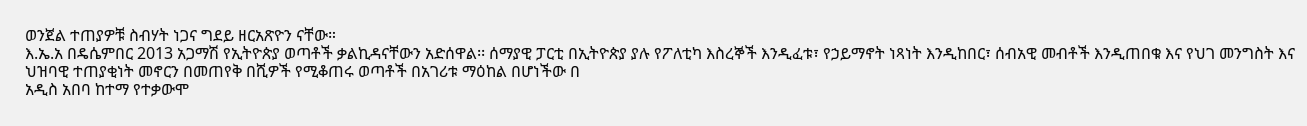ወንጀል ተጠያዎቹ ስብሃት ነጋና ግደይ ዘርአጽዮን ናቸው።
እ.ኤ.አ በዴሴምበር 2013 አጋማሽ የኢትዮጵያ ወጣቶች ቃልኪዳናቸውን አድሰዋል፡፡ ሰማያዊ ፓርቲ በኢትዮጵያ ያሉ የፖለቲካ እስረኞች እንዲፈቱ፣ የኃይማኖት ነጻነት እንዲከበር፣ ሰብአዊ መብቶች እንዲጠበቁ እና የህገ መንግስት እና ህዝባዊ ተጠያቂነት መኖርን በመጠየቅ በሺዎች የሚቆጠሩ ወጣቶች በአገሪቱ ማዕከል በሆነችው በ
አዲስ አበባ ከተማ የተቃውሞ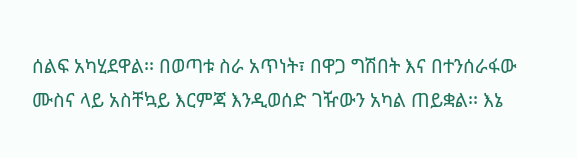ሰልፍ አካሂደዋል፡፡ በወጣቱ ስራ አጥነት፣ በዋጋ ግሽበት እና በተንሰራፋው ሙስና ላይ አስቸኳይ እርምጃ እንዲወሰድ ገዥውን አካል ጠይቋል፡፡ እኔ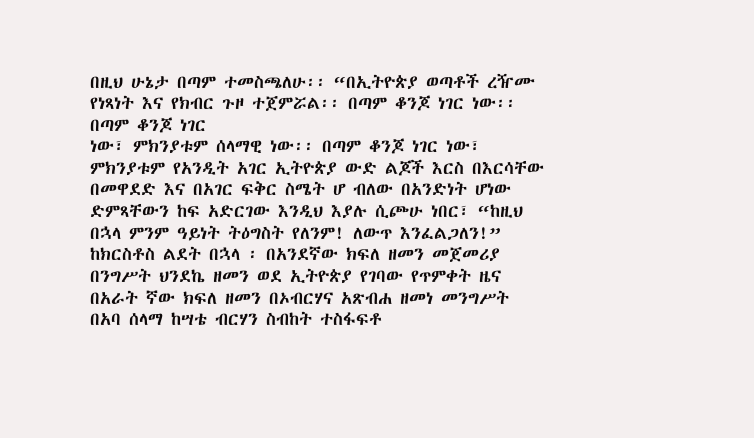በዚህ ሁኔታ በጣም ተመስጫለሁ፡፡ “በኢትዮጵያ ወጣቶች ረዥሙ የነጻነት እና የክብር ጉዞ ተጀምሯል፡፡ በጣም ቆንጆ ነገር ነው፡፡ በጣም ቆንጆ ነገር
ነው፣ ምክንያቱም ሰላማዊ ነው፡፡ በጣም ቆንጆ ነገር ነው፣ ምክንያቱም የአንዲት አገር ኢትዮጵያ ውድ ልጆች እርስ በእርሳቸው በመዋደድ እና በአገር ፍቅር ስሜት ሆ ብለው በአንድነት ሆነው ድምጻቸውን ከፍ አድርገው እንዲህ እያሉ ሲጮሁ ነበር፣ “ከዚህ በኋላ ምንም ዓይነት ትዕግስት የለንም! ለውጥ እንፈልጋለን!”
ከክርስቶስ ልደት በኋላ ፡ በአንደኛው ክፍለ ዘመን መጀመሪያ በንግሥት ህንደኬ ዘመን ወደ ኢትዮጵያ የገባው የጥምቀት ዜና በአራት ኛው ክፍለ ዘመን በኦብርሃና አጽብሐ ዘመነ መንግሥት በአባ ሰላማ ከሣቴ ብርሃን ስብከት ተስፋፍቶ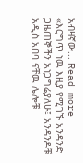አብዛኛው... Read more
«እርግጥ ነዉ እዚያ የሚገኙ አንዳንድ ጋዜጠኞችን አነጋግሬያለሁ፤ አንዳንዶቹ አዲስ አበባ ናቸዉ ሌሎቹ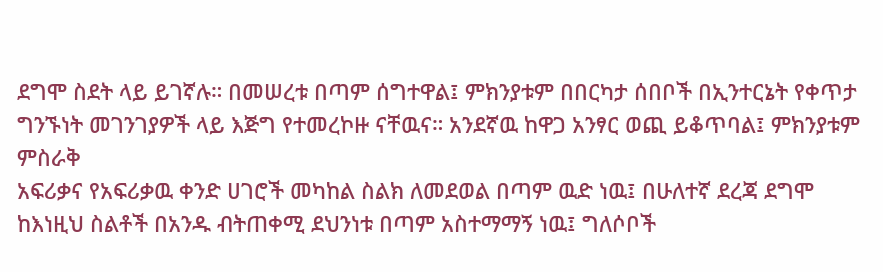ደግሞ ስደት ላይ ይገኛሉ። በመሠረቱ በጣም ሰግተዋል፤ ምክንያቱም በበርካታ ሰበቦች በኢንተርኔት የቀጥታ ግንኙነት መገንገያዎች ላይ እጅግ የተመረኮዙ ናቸዉና። አንደኛዉ ከዋጋ አንፃር ወጪ ይቆጥባል፤ ምክንያቱም ምስራቅ
አፍሪቃና የአፍሪቃዉ ቀንድ ሀገሮች መካከል ስልክ ለመደወል በጣም ዉድ ነዉ፤ በሁለተኛ ደረጃ ደግሞ ከእነዚህ ስልቶች በአንዱ ብትጠቀሚ ደህንነቱ በጣም አስተማማኝ ነዉ፤ ግለሶቦች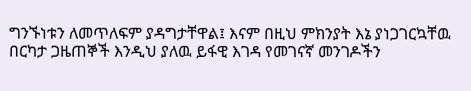ግንኙነቱን ለመጥለፍም ያዳግታቸዋል፤ እናም በዚህ ምክንያት እኔ ያነጋገርኳቸዉ በርካታ ጋዜጠኞች እንዲህ ያለዉ ይፋዊ እገዳ የመገናኛ መንገዶችን